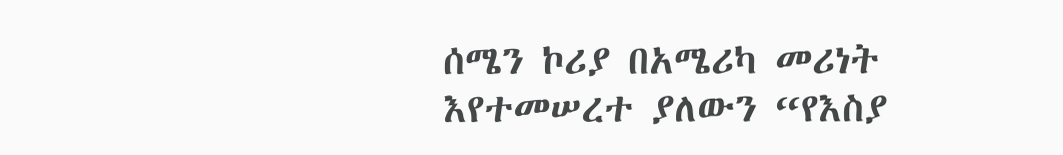ሰሜን ኮሪያ በአሜሪካ መሪነት እየተመሠረተ ያለውን “የእስያ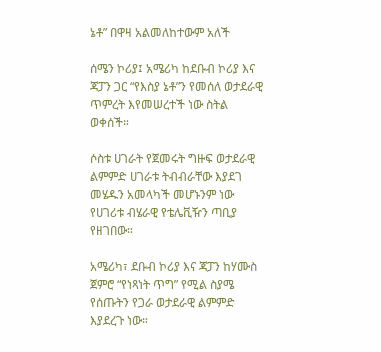ኔቶ” በዋዛ አልመለከተውም አለች

ሰሜን ኮሪያ፤ አሜሪካ ከደቡብ ኮሪያ እና ጃፓን ጋር “የእስያ ኔቶ”ን የመሰለ ወታደራዊ ጥምረት እየመሠረተች ነው ስትል ወቀሰች።

ሶስቱ ሀገራት የጀመሩት ግዙፍ ወታደራዊ ልምምድ ሀገራቱ ትብብራቸው እያደገ መሄዱን አመላካች መሆኑንም ነው የሀገሪቱ ብሄራዊ የቴሌቪዥን ጣቢያ የዘገበው።

አሜሪካ፣ ደቡብ ኮሪያ እና ጃፓን ከሃሙስ ጀምሮ “የነጻነት ጥግ” የሚል ስያሜ የሰጡትን የጋራ ወታደራዊ ልምምድ እያደረጉ ነው።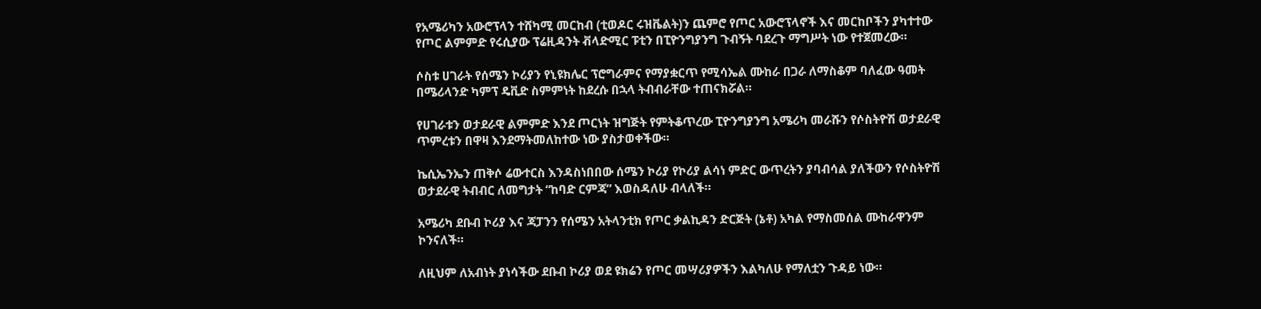የአሜሪካን አውሮፕላን ተሸካሚ መርከብ (ቲወዶር ሩዝቬልት)ን ጨምሮ የጦር አውሮፕላኖች እና መርከቦችን ያካተተው የጦር ልምምድ የሩሲያው ፕሬዚዳንት ቭላድሚር ፑቲን በፒዮንግያንግ ጉብኝት ባደረጉ ማግሥት ነው የተጀመረው።

ሶስቱ ሀገራት የሰሜን ኮሪያን የኒዩክሌር ፕሮግራምና የማያቋርጥ የሚሳኤል ሙከራ በጋራ ለማስቆም ባለፈው ዓመት በሜሪላንድ ካምፕ ዴቪድ ስምምነት ከደረሱ በኋላ ትብብራቸው ተጠናክሯል።

የሀገራቱን ወታደራዊ ልምምድ እንደ ጦርነት ዝግጅት የምትቆጥረው ፒዮንግያንግ አሜሪካ መራሹን የሶስትዮሽ ወታደራዊ ጥምረቱን በዋዛ እንደማትመለከተው ነው ያስታወቀችው።

ኬሲኤንኤን ጠቅሶ ሬውተርስ እንዳስነበበው ሰሜን ኮሪያ የኮሪያ ልሳነ ምድር ውጥረትን ያባብሳል ያለችውን የሶስትዮሽ ወታደራዊ ትብብር ለመግታት “ከባድ ርምጃ” እወስዳለሁ ብላለች።

አሜሪካ ደቡብ ኮሪያ እና ጃፓንን የሰሜን አትላንቲክ የጦር ቃልኪዳን ድርጅት (ኔቶ) አካል የማስመሰል ሙከራዋንም ኮንናለች።

ለዚህም ለአብነት ያነሳችው ደቡብ ኮሪያ ወደ ዩክሬን የጦር መሣሪያዎችን እልካለሁ የማለቷን ጉዳይ ነው።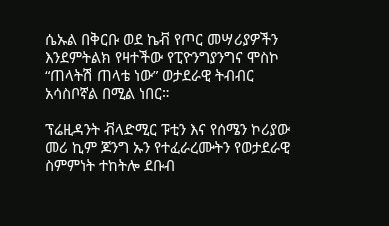ሴኡል በቅርቡ ወደ ኬቭ የጦር መሣሪያዎችን እንደምትልክ የዛተችው የፒዮንግያንግና ሞስኮ “ጠላትሽ ጠላቴ ነው” ወታደራዊ ትብብር አሳስቦኛል በሚል ነበር።

ፕሬዚዳንት ቭላድሚር ፑቲን እና የሰሜን ኮሪያው መሪ ኪም ጆንግ ኡን የተፈራረሙትን የወታደራዊ ስምምነት ተከትሎ ደቡብ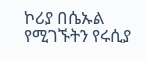ኮሪያ በሴኡል የሚገኙትን የሩሲያ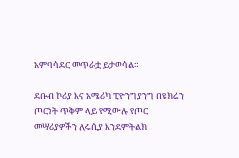አምባሳደር መጥራቷ ይታወሳል።

ደቡብ ኮሪያ እና አሜሪካ ፒዮንግያንግ በዩክሬን ጦርነት ጥቅም ላይ የሚውሉ የጦር መሣሪያዎችን ለሩሲያ እንደምትልክ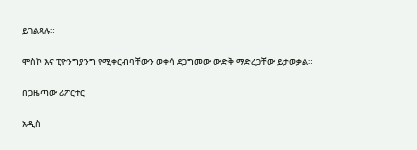ይገልጻሉ።

ሞስኮ እና ፒዮንግያንግ የሚቀርብባቸውን ወቀሳ ደጋግመው ውድቅ ማድረጋቸው ይታወቃል።

በጋዜጣው ሪፖርተር

አዲስ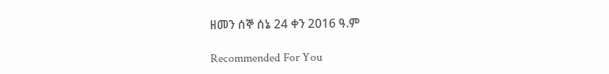ዘመን ሰኞ ሰኔ 24 ቀን 2016 ዓ.ም

Recommended For You